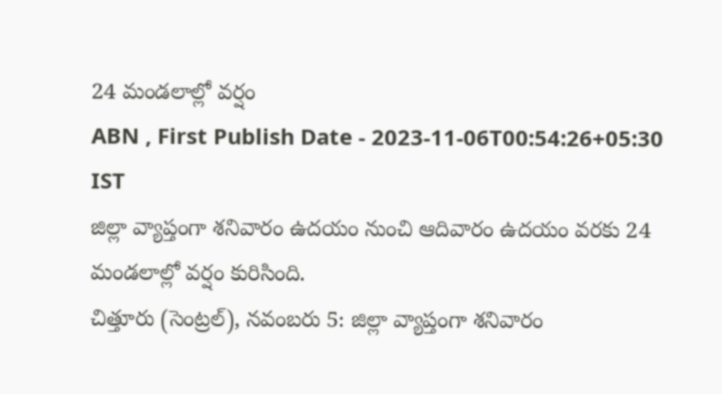24 మండలాల్లో వర్షం
ABN , First Publish Date - 2023-11-06T00:54:26+05:30 IST
జిల్లా వ్యాప్తంగా శనివారం ఉదయం నుంచి ఆదివారం ఉదయం వరకు 24 మండలాల్లో వర్షం కురిసింది.
చిత్తూరు (సెంట్రల్), నవంబరు 5: జిల్లా వ్యాప్తంగా శనివారం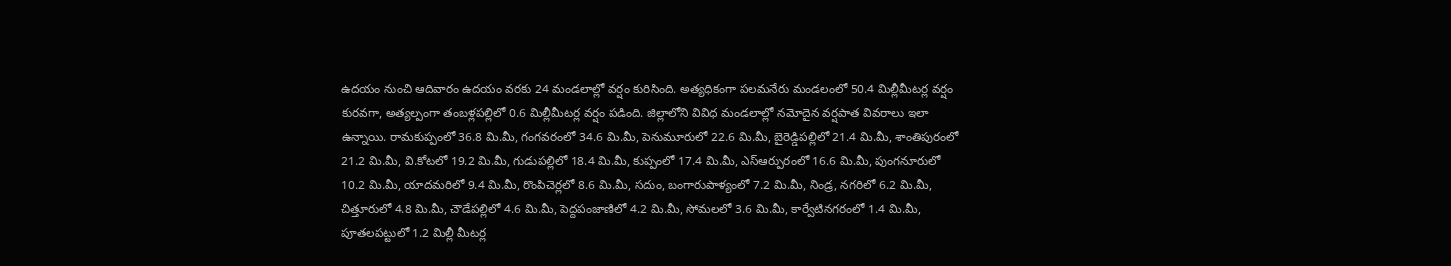ఉదయం నుంచి ఆదివారం ఉదయం వరకు 24 మండలాల్లో వర్షం కురిసింది. అత్యధికంగా పలమనేరు మండలంలో 50.4 మిల్లీమీటర్ల వర్షం కురవగా, అత్యల్పంగా తంబళ్లపల్లిలో 0.6 మిల్లీమీటర్ల వర్షం పడింది. జిల్లాలోని వివిధ మండలాల్లో నమోదైన వర్షపాత వివరాలు ఇలా ఉన్నాయి. రామకుప్పంలో 36.8 మి.మీ, గంగవరంలో 34.6 మి.మీ, పెనుమూరులో 22.6 మి.మీ, బైరెడ్డిపల్లిలో 21.4 మి.మీ, శాంతిపురంలో 21.2 మి.మీ, వి.కోటలో 19.2 మి.మీ, గుడుపల్లిలో 18.4 మి.మీ, కుప్పంలో 17.4 మి.మీ, ఎస్ఆర్పురంలో 16.6 మి.మీ, పుంగనూరులో 10.2 మి.మీ, యాదమరిలో 9.4 మి.మీ, రొంపిచెర్లలో 8.6 మి.మీ, సదుం, బంగారుపాళ్యంలో 7.2 మి.మీ, నిండ్ర, నగరిలో 6.2 మి.మీ, చిత్తూరులో 4.8 మి.మీ, చౌడేపల్లిలో 4.6 మి.మీ, పెద్దపంజాణిలో 4.2 మి.మీ, సోమలలో 3.6 మి.మీ, కార్వేటినగరంలో 1.4 మి.మీ, పూతలపట్టులో 1.2 మిల్లీ మీటర్ల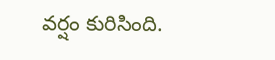వర్షం కురిసింది.